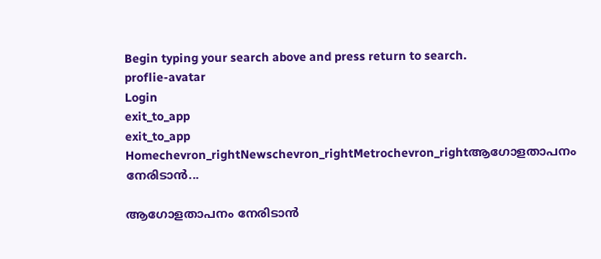Begin typing your search above and press return to search.
proflie-avatar
Login
exit_to_app
exit_to_app
Homechevron_rightNewschevron_rightMetrochevron_rightആഗോളതാപനം നേരിടാൻ...

ആഗോളതാപനം നേരിടാൻ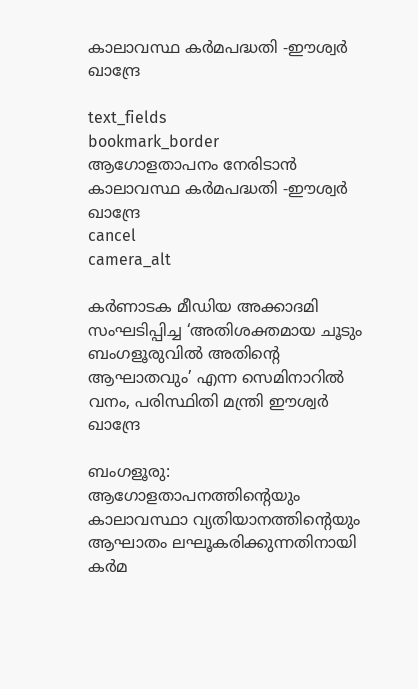കാലാവസ്ഥ കർമപദ്ധതി -ഈശ്വര്‍ ഖാന്ദ്രേ

text_fields
bookmark_border
ആഗോളതാപനം നേരിടാൻ കാലാവസ്ഥ കർമപദ്ധതി -ഈശ്വര്‍ ഖാന്ദ്രേ
cancel
camera_alt

കർണാടക മീഡിയ അക്കാദമി സംഘടിപ്പിച്ച ‘അതിശക്തമായ ചൂടും ബംഗളൂരുവില്‍ അതിന്‍റെ ആഘാതവും’ എന്ന സെമിനാറിൽ വനം, പരിസ്ഥിതി മന്ത്രി ഈശ്വര്‍ ഖാന്ദ്രേ

ബംഗളൂരു: ആഗോളതാപനത്തിന്‍റെയും കാലാവസ്ഥാ വ്യതിയാനത്തിന്‍റെയും ആഘാതം ലഘൂകരിക്കുന്നതിനായി കർമ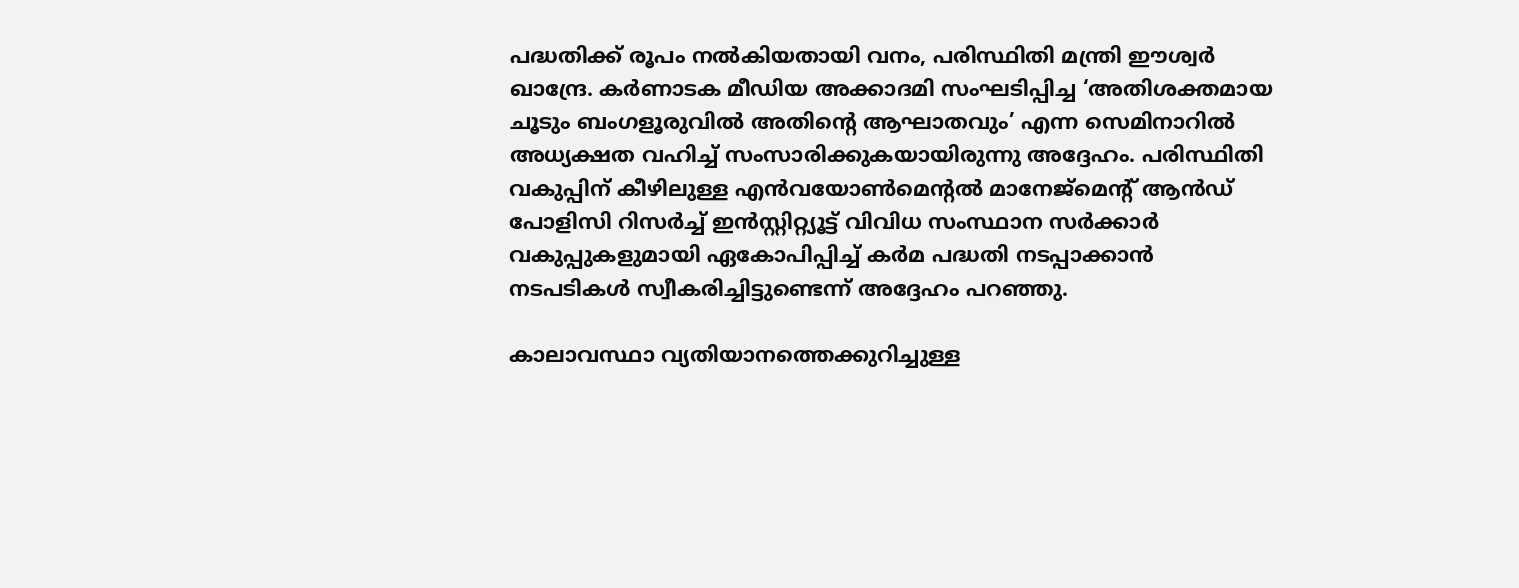പദ്ധതിക്ക് രൂപം നൽകിയതായി വനം, പരിസ്ഥിതി മന്ത്രി ഈശ്വര്‍ ഖാന്ദ്രേ. കർണാടക മീഡിയ അക്കാദമി സംഘടിപ്പിച്ച ‘അതിശക്തമായ ചൂടും ബംഗളൂരുവില്‍ അതിന്‍റെ ആഘാതവും’ എന്ന സെമിനാറിൽ അധ്യക്ഷത വഹിച്ച് സംസാരിക്കുകയായിരുന്നു അദ്ദേഹം. പരിസ്ഥിതി വകുപ്പിന് കീഴിലുള്ള എൻവയോൺമെന്‍റല്‍ മാനേജ്‌മെന്‍റ് ആൻഡ് പോളിസി റിസർച്ച് ഇൻസ്റ്റിറ്റ്യൂട്ട് വിവിധ സംസ്ഥാന സർക്കാർ വകുപ്പുകളുമായി ഏകോപിപ്പിച്ച് കർമ പദ്ധതി നടപ്പാക്കാന്‍ നടപടികൾ സ്വീകരിച്ചിട്ടുണ്ടെന്ന് അദ്ദേഹം പറഞ്ഞു.

കാലാവസ്ഥാ വ്യതിയാനത്തെക്കുറിച്ചുള്ള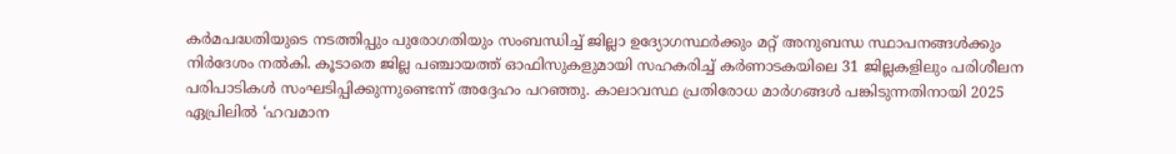കർമപദ്ധതിയുടെ നടത്തിപ്പും പുരോഗതിയും സംബന്ധിച്ച് ജില്ലാ ഉദ്യോഗസ്ഥർക്കും മറ്റ് അനുബന്ധ സ്ഥാപനങ്ങൾക്കും നിര്‍ദേശം നല്‍കി. കൂടാതെ ജില്ല പഞ്ചായത്ത് ഓഫിസുകളുമായി സഹകരിച്ച് കർണാടകയിലെ 31 ജില്ലകളിലും പരിശീലന പരിപാടികൾ സംഘടിപ്പിക്കുന്നുണ്ടെന്ന് അദ്ദേഹം പറഞ്ഞു. കാലാവസ്ഥ പ്രതിരോധ മാര്‍ഗങ്ങള്‍ പങ്കിടുന്നതിനായി 2025 ഏപ്രിലിൽ ‘ഹവമാന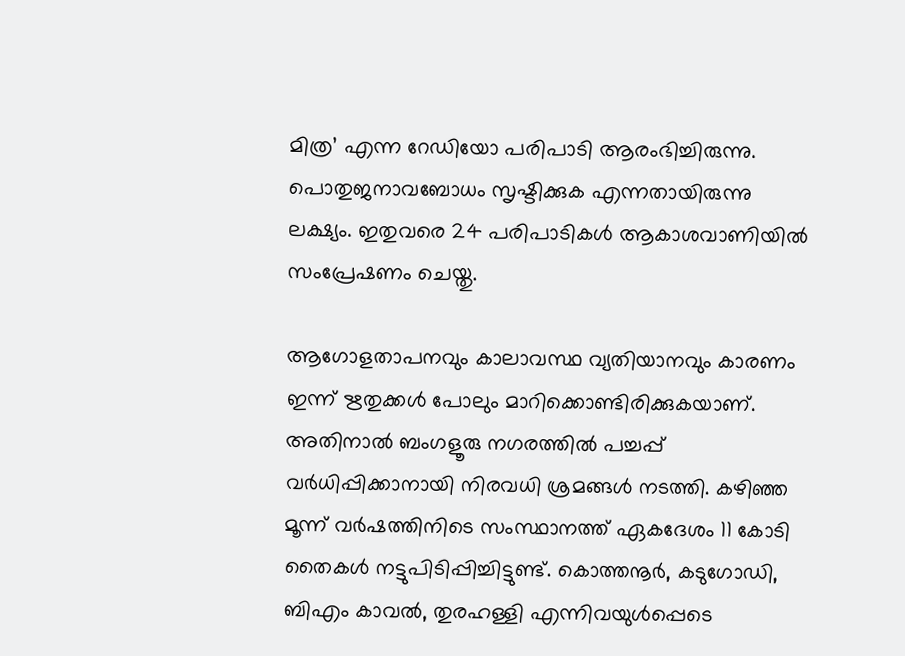മിത്ര’ എന്ന റേഡിയോ പരിപാടി ആരംഭിച്ചിരുന്നു. പൊതുജനാവബോധം സൃഷ്ടിക്കുക എന്നതായിരുന്നു ലക്ഷ്യം. ഇതുവരെ 24 പരിപാടികൾ ആകാശവാണിയിൽ സംപ്രേഷണം ചെയ്തു.

ആഗോളതാപനവും കാലാവസ്ഥ വ്യതിയാനവും കാരണം ഇന്ന് ഋതുക്കൾ പോലും മാറിക്കൊണ്ടിരിക്കുകയാണ്. അതിനാല്‍ ബംഗളൂരു നഗരത്തിൽ പച്ചപ്പ് വര്‍ധിപ്പിക്കാനായി നിരവധി ശ്രമങ്ങള്‍ നടത്തി. കഴിഞ്ഞ മൂന്ന് വർഷത്തിനിടെ സംസ്ഥാനത്ത് ഏകദേശം 11 കോടി തൈകൾ നട്ടുപിടിപ്പിച്ചിട്ടുണ്ട്. കൊത്തനൂർ, കടുഗോഡി, ബിഎം കാവൽ, തുരഹള്ളി എന്നിവയുൾപ്പെടെ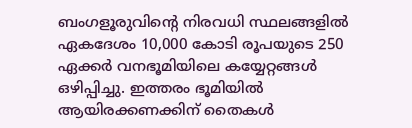ബംഗളൂരുവിന്‍റെ നിരവധി സ്ഥലങ്ങളില്‍ ഏകദേശം 10,000 കോടി രൂപയുടെ 250 ഏക്കർ വനഭൂമിയിലെ കയ്യേറ്റങ്ങൾ ഒഴിപ്പിച്ചു. ഇത്തരം ഭൂമിയിൽ ആയിരക്കണക്കിന് തൈകൾ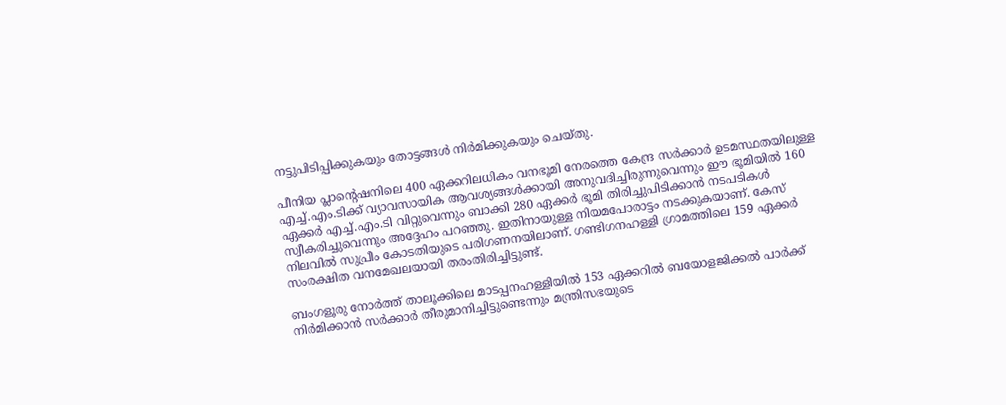നട്ടുപിടിപ്പിക്കുകയും തോട്ടങ്ങൾ നിർമിക്കുകയും ചെയ്തു.

പീനിയ പ്ലാന്‍റെഷനിലെ 400 ഏക്കറിലധികം വനഭൂമി നേരത്തെ കേന്ദ്ര സർക്കാർ ഉടമസ്ഥതയിലുള്ള എച്ച്.എം.ടിക്ക് വ്യാവസായിക ആവശ്യങ്ങൾക്കായി അനുവദിച്ചിരുന്നുവെന്നും ഈ ഭൂമിയിൽ 160 ഏക്കർ എച്ച്.എം.ടി വിറ്റുവെന്നും ബാക്കി 280 ഏക്കർ ഭൂമി തിരിച്ചുപിടിക്കാൻ നടപടികള്‍ സ്വീകരിച്ചുവെന്നും അദ്ദേഹം പറഞ്ഞു. ഇതിനായുള്ള നിയമപോരാട്ടം നടക്കുകയാണ്. കേസ് നിലവിൽ സുപ്രീം കോടതിയുടെ പരിഗണനയിലാണ്. ഗണ്ടിഗനഹള്ളി ഗ്രാമത്തിലെ 159 ഏക്കർ സംരക്ഷിത വനമേഖലയായി തരംതിരിച്ചിട്ടുണ്ട്.

ബംഗളൂരു നോർത്ത് താലൂക്കിലെ മാടപ്പനഹള്ളിയിൽ 153 ഏക്കറിൽ ബയോളജിക്കൽ പാർക്ക് നിർമിക്കാൻ സർക്കാർ തീരുമാനിച്ചിട്ടുണ്ടെന്നും മന്ത്രിസഭയുടെ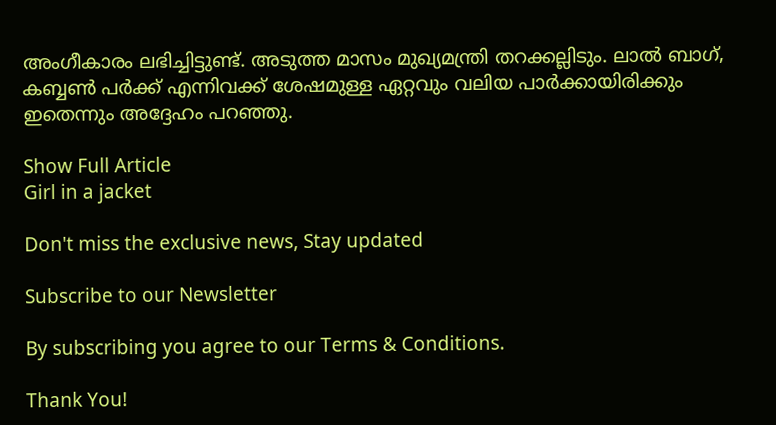അംഗീകാരം ലഭിച്ചിട്ടുണ്ട്. അടുത്ത മാസം മുഖ്യമന്ത്രി തറക്കല്ലിടും. ലാല്‍ ബാഗ്, കബ്ബൺ പര്‍ക്ക് എന്നിവക്ക് ശേഷമുള്ള ഏറ്റവും വലിയ പാർക്കായിരിക്കും ഇതെന്നും അദ്ദേഹം പറഞ്ഞു.

Show Full Article
Girl in a jacket

Don't miss the exclusive news, Stay updated

Subscribe to our Newsletter

By subscribing you agree to our Terms & Conditions.

Thank You!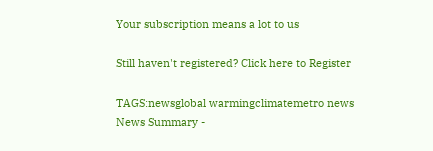Your subscription means a lot to us

Still haven't registered? Click here to Register

TAGS:newsglobal warmingclimatemetro news
News Summary -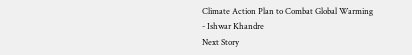Climate Action Plan to Combat Global Warming - Ishwar Khandre
Next Story